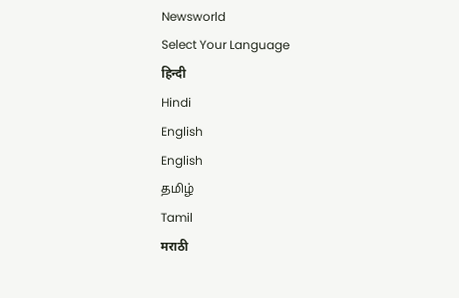Newsworld
Select Your Language
हिन्दी
Hindi
English
English
தமிழ்
Tamil
मराठी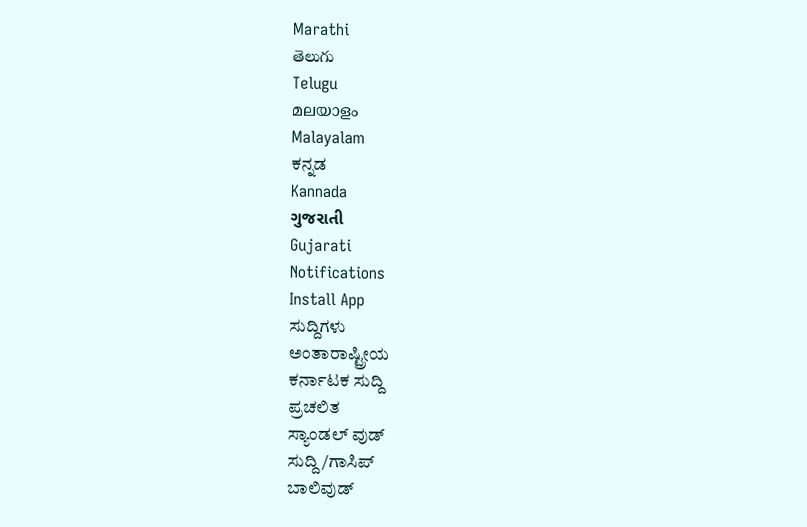Marathi
తెలుగు
Telugu
മലയാളം
Malayalam
ಕನ್ನಡ
Kannada
ગુજરાતી
Gujarati
Notifications
Install App
ಸುದ್ದಿಗಳು
ಅಂತಾರಾಷ್ಟ್ರೀಯ
ಕರ್ನಾಟಕ ಸುದ್ದಿ
ಪ್ರಚಲಿತ
ಸ್ಯಾಂಡಲ್ ವುಡ್
ಸುದ್ದಿ/ಗಾಸಿಪ್
ಬಾಲಿವುಡ್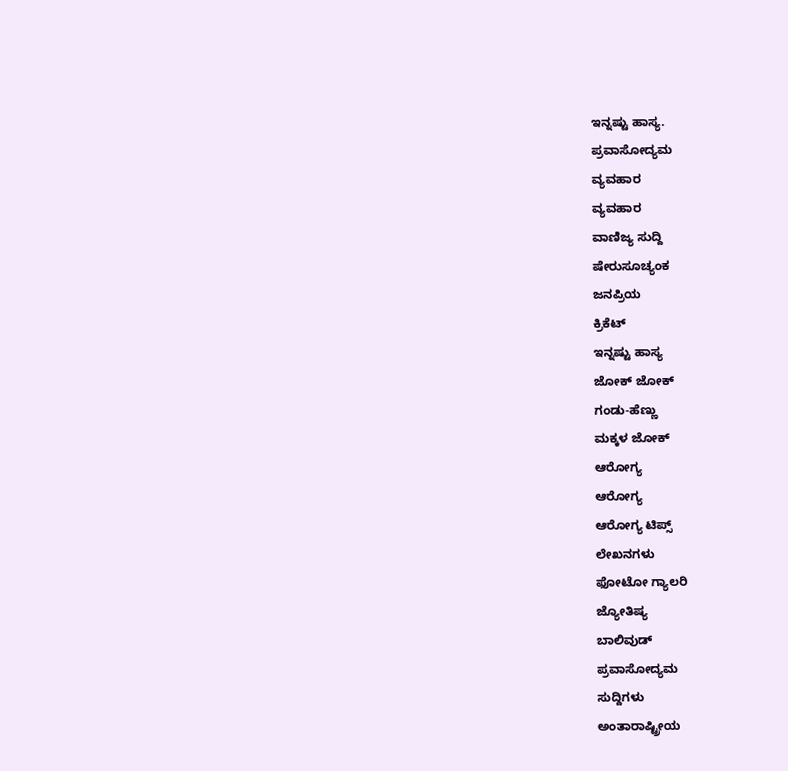ಇನ್ನಷ್ಟು ಹಾಸ್ಯ.
ಪ್ರವಾಸೋದ್ಯಮ
ವ್ಯವಹಾರ
ವ್ಯವಹಾರ
ವಾಣಿಜ್ಯ ಸುದ್ದಿ
ಷೇರುಸೂಚ್ಯಂಕ
ಜನಪ್ರಿಯ
ಕ್ರಿಕೆಟ್
ಇನ್ನಷ್ಟು ಹಾಸ್ಯ
ಜೋಕ್ ಜೋಕ್
ಗಂಡು-ಹೆಣ್ಣು
ಮಕ್ಕಳ ಜೋಕ್
ಆರೋಗ್ಯ
ಆರೋಗ್ಯ
ಆರೋಗ್ಯ ಟಿಪ್ಸ್
ಲೇಖನಗಳು
ಫೋಟೋ ಗ್ಯಾಲರಿ
ಜ್ಯೋತಿಷ್ಯ
ಬಾಲಿವುಡ್
ಪ್ರವಾಸೋದ್ಯಮ
ಸುದ್ದಿಗಳು
ಅಂತಾರಾಷ್ಟ್ರೀಯ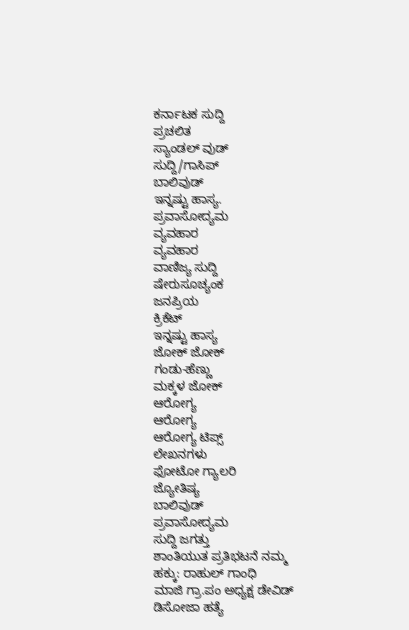ಕರ್ನಾಟಕ ಸುದ್ದಿ
ಪ್ರಚಲಿತ
ಸ್ಯಾಂಡಲ್ ವುಡ್
ಸುದ್ದಿ/ಗಾಸಿಪ್
ಬಾಲಿವುಡ್
ಇನ್ನಷ್ಟು ಹಾಸ್ಯ.
ಪ್ರವಾಸೋದ್ಯಮ
ವ್ಯವಹಾರ
ವ್ಯವಹಾರ
ವಾಣಿಜ್ಯ ಸುದ್ದಿ
ಷೇರುಸೂಚ್ಯಂಕ
ಜನಪ್ರಿಯ
ಕ್ರಿಕೆಟ್
ಇನ್ನಷ್ಟು ಹಾಸ್ಯ
ಜೋಕ್ ಜೋಕ್
ಗಂಡು-ಹೆಣ್ಣು
ಮಕ್ಕಳ ಜೋಕ್
ಆರೋಗ್ಯ
ಆರೋಗ್ಯ
ಆರೋಗ್ಯ ಟಿಪ್ಸ್
ಲೇಖನಗಳು
ಫೋಟೋ ಗ್ಯಾಲರಿ
ಜ್ಯೋತಿಷ್ಯ
ಬಾಲಿವುಡ್
ಪ್ರವಾಸೋದ್ಯಮ
ಸುದ್ದಿ ಜಗತ್ತು
ಶಾಂತಿಯುತ ಪ್ರತಿಭಟನೆ ನಮ್ಮ ಹಕ್ಕು: ರಾಹುಲ್ ಗಾಂಧಿ
ಮಾಜಿ ಗ್ರಾ.ಪಂ ಅಧ್ಯಕ್ಷ ಡೇವಿಡ್ ಡಿಸೋಜಾ ಹತ್ಯೆ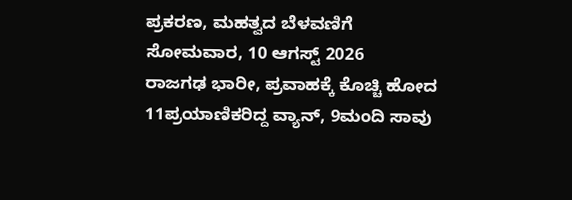ಪ್ರಕರಣ, ಮಹತ್ವದ ಬೆಳವಣಿಗೆ
ಸೋಮವಾರ, 10 ಆಗಸ್ಟ್ 2026
ರಾಜಗಢ ಭಾರೀ, ಪ್ರವಾಹಕ್ಕೆ ಕೊಚ್ಚಿ ಹೋದ 11ಪ್ರಯಾಣಿಕರಿದ್ದ ವ್ಯಾನ್, 9ಮಂದಿ ಸಾವು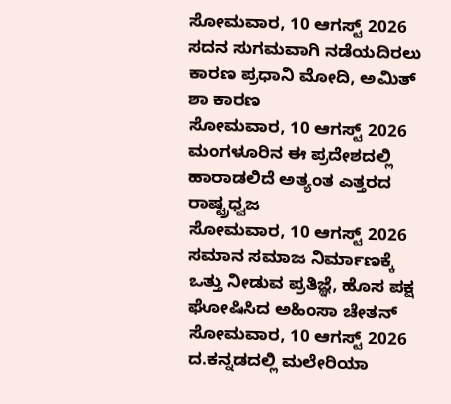ಸೋಮವಾರ, 10 ಆಗಸ್ಟ್ 2026
ಸದನ ಸುಗಮವಾಗಿ ನಡೆಯದಿರಲು ಕಾರಣ ಪ್ರಧಾನಿ ಮೋದಿ, ಅಮಿತ್ ಶಾ ಕಾರಣ
ಸೋಮವಾರ, 10 ಆಗಸ್ಟ್ 2026
ಮಂಗಳೂರಿನ ಈ ಪ್ರದೇಶದಲ್ಲಿ ಹಾರಾಡಲಿದೆ ಅತ್ಯಂತ ಎತ್ತರದ ರಾಷ್ಟ್ರಧ್ವಜ
ಸೋಮವಾರ, 10 ಆಗಸ್ಟ್ 2026
ಸಮಾನ ಸಮಾಜ ನಿರ್ಮಾಣಕ್ಕೆ ಒತ್ತು ನೀಡುವ ಪ್ರತಿಜ್ಞೆ, ಹೊಸ ಪಕ್ಷ ಘೋಷಿಸಿದ ಅಹಿಂಸಾ ಚೇತನ್
ಸೋಮವಾರ, 10 ಆಗಸ್ಟ್ 2026
ದ.ಕನ್ನಡದಲ್ಲಿ ಮಲೇರಿಯಾ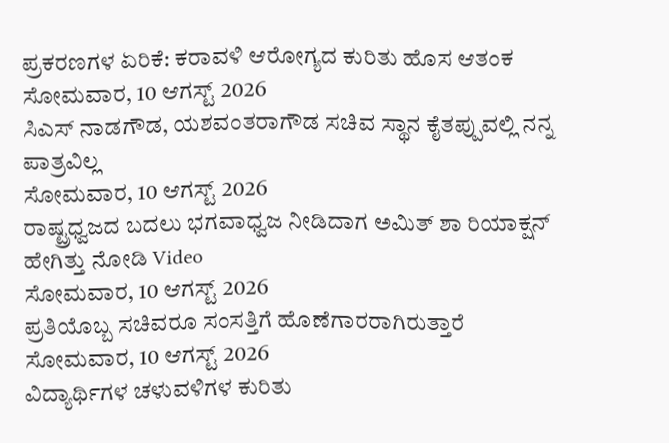ಪ್ರಕರಣಗಳ ಏರಿಕೆ: ಕರಾವಳಿ ಆರೋಗ್ಯದ ಕುರಿತು ಹೊಸ ಆತಂಕ
ಸೋಮವಾರ, 10 ಆಗಸ್ಟ್ 2026
ಸಿಎಸ್ ನಾಡಗೌಡ, ಯಶವಂತರಾಗೌಡ ಸಚಿವ ಸ್ಥಾನ ಕೈತಪ್ಪುವಲ್ಲಿ ನನ್ನ ಪಾತ್ರವಿಲ್ಲ
ಸೋಮವಾರ, 10 ಆಗಸ್ಟ್ 2026
ರಾಷ್ಟ್ರಧ್ವಜದ ಬದಲು ಭಗವಾಧ್ವಜ ನೀಡಿದಾಗ ಅಮಿತ್ ಶಾ ರಿಯಾಕ್ಷನ್ ಹೇಗಿತ್ತು ನೋಡಿ Video
ಸೋಮವಾರ, 10 ಆಗಸ್ಟ್ 2026
ಪ್ರತಿಯೊಬ್ಬ ಸಚಿವರೂ ಸಂಸತ್ತಿಗೆ ಹೊಣೆಗಾರರಾಗಿರುತ್ತಾರೆ
ಸೋಮವಾರ, 10 ಆಗಸ್ಟ್ 2026
ವಿದ್ಯಾರ್ಥಿಗಳ ಚಳುವಳಿಗಳ ಕುರಿತು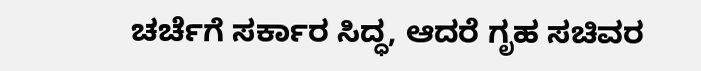ಚರ್ಚೆಗೆ ಸರ್ಕಾರ ಸಿದ್ಧ, ಆದರೆ ಗೃಹ ಸಚಿವರ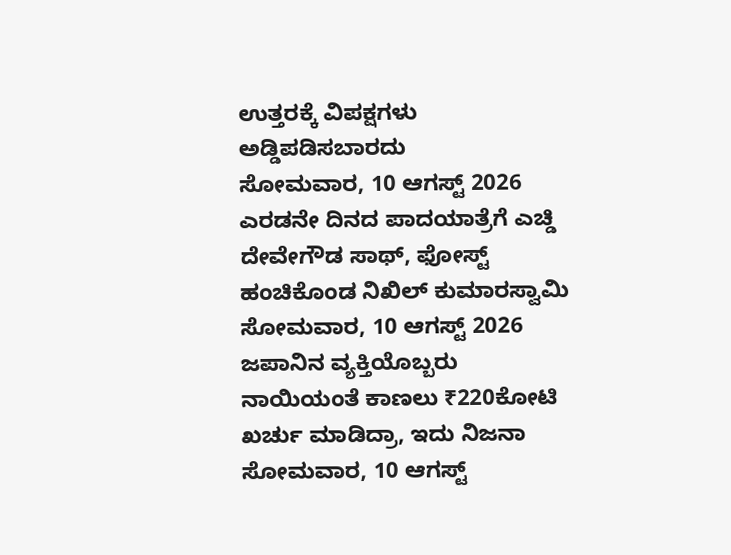ಉತ್ತರಕ್ಕೆ ವಿಪಕ್ಷಗಳು ಅಡ್ಡಿಪಡಿಸಬಾರದು
ಸೋಮವಾರ, 10 ಆಗಸ್ಟ್ 2026
ಎರಡನೇ ದಿನದ ಪಾದಯಾತ್ರೆಗೆ ಎಚ್ಡಿ ದೇವೇಗೌಡ ಸಾಥ್, ಫೋಸ್ಟ್ ಹಂಚಿಕೊಂಡ ನಿಖಿಲ್ ಕುಮಾರಸ್ವಾಮಿ
ಸೋಮವಾರ, 10 ಆಗಸ್ಟ್ 2026
ಜಪಾನಿನ ವ್ಯಕ್ತಿಯೊಬ್ಬರು ನಾಯಿಯಂತೆ ಕಾಣಲು ₹220ಕೋಟಿ ಖರ್ಚು ಮಾಡಿದ್ರಾ, ಇದು ನಿಜನಾ
ಸೋಮವಾರ, 10 ಆಗಸ್ಟ್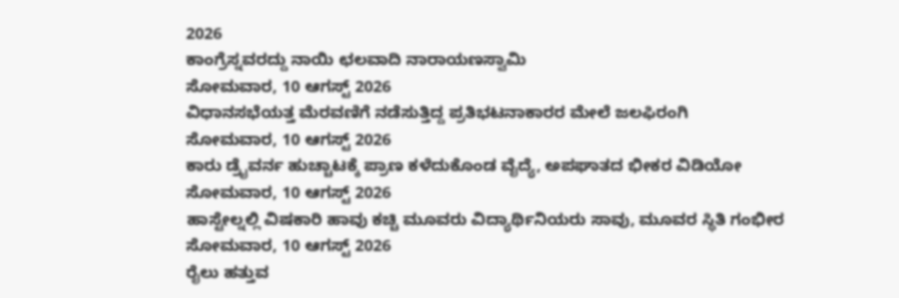2026
ಕಾಂಗ್ರೆಸ್ನವರದ್ದು ನಾಯಿ ಛಲವಾದಿ ನಾರಾಯಣಸ್ವಾಮಿ
ಸೋಮವಾರ, 10 ಆಗಸ್ಟ್ 2026
ವಿಧಾನಸಭೆಯತ್ತ ಮೆರವಣಿಗೆ ನಡೆಸುತ್ತಿದ್ದ ಪ್ರತಿಭಟನಾಕಾರರ ಮೇಲೆ ಜಲಫಿರಂಗಿ
ಸೋಮವಾರ, 10 ಆಗಸ್ಟ್ 2026
ಕಾರು ಡ್ರೈವರ್ನ ಹುಚ್ಚಾಟಕ್ಕೆ ಪ್ರಾಣ ಕಳೆದುಕೊಂಡ ವೈದ್ಯೆ, ಅಪಘಾತದ ಭೀಕರ ವಿಡಿಯೋ
ಸೋಮವಾರ, 10 ಆಗಸ್ಟ್ 2026
ಹಾಸ್ಟೇಲ್ನಲ್ಲಿ ವಿಷಕಾರಿ ಹಾವು ಕಚ್ಚಿ ಮೂವರು ವಿದ್ಯಾರ್ಥಿನಿಯರು ಸಾವು, ಮೂವರ ಸ್ಥಿತಿ ಗಂಭೀರ
ಸೋಮವಾರ, 10 ಆಗಸ್ಟ್ 2026
ರೈಲು ಹತ್ತುವ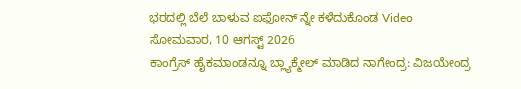ಭರದಲ್ಲಿ ಬೆಲೆ ಬಾಳುವ ಐಫೋನ್ ನ್ನೇ ಕಳೆದುಕೊಂಡ Video
ಸೋಮವಾರ, 10 ಆಗಸ್ಟ್ 2026
ಕಾಂಗ್ರೆಸ್ ಹೈಕಮಾಂಡನ್ನೂ ಬ್ಲ್ಯಾಕ್ಮೇಲ್ ಮಾಡಿದ ನಾಗೇಂದ್ರ: ವಿಜಯೇಂದ್ರ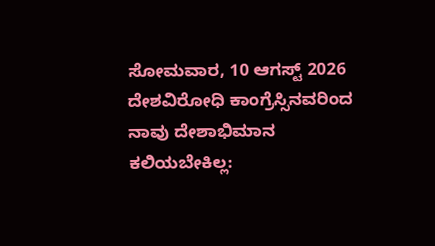ಸೋಮವಾರ, 10 ಆಗಸ್ಟ್ 2026
ದೇಶವಿರೋಧಿ ಕಾಂಗ್ರೆಸ್ಸಿನವರಿಂದ ನಾವು ದೇಶಾಭಿಮಾನ ಕಲಿಯಬೇಕಿಲ್ಲ: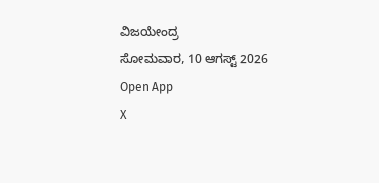ವಿಜಯೇಂದ್ರ
ಸೋಮವಾರ, 10 ಆಗಸ್ಟ್ 2026
Open App
X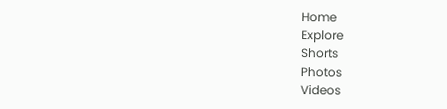Home
Explore
Shorts
Photos
Videos